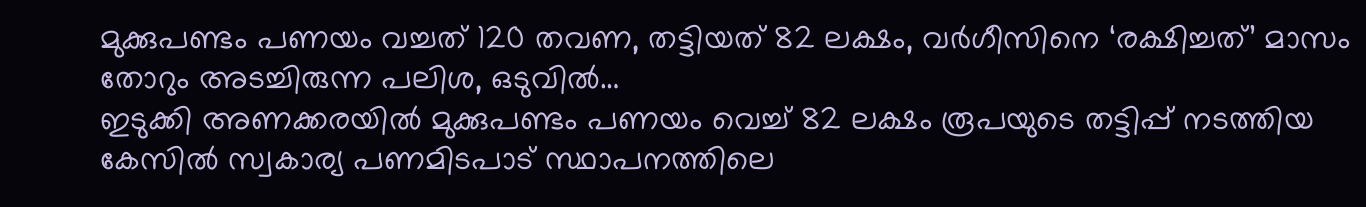മുക്കുപണ്ടം പണയം വച്ചത് 120 തവണ, തട്ടിയത് 82 ലക്ഷം, വർഗീസിനെ ‘രക്ഷിച്ചത്’ മാസം തോറും അടച്ചിരുന്ന പലിശ, ഒടുവിൽ…
ഇടുക്കി അണക്കരയിൽ മുക്കുപണ്ടം പണയം വെച്ച് 82 ലക്ഷം രൂപയുടെ തട്ടിപ്പ് നടത്തിയ കേസിൽ സ്വകാര്യ പണമിടപാട് സ്ഥാപനത്തിലെ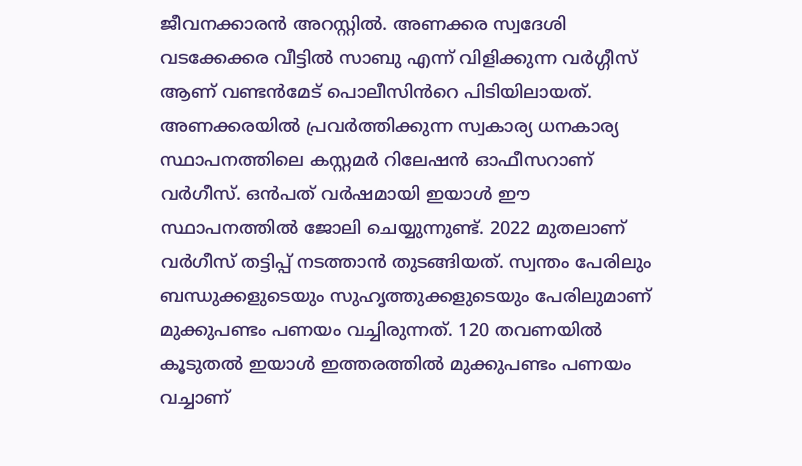ജീവനക്കാരൻ അറസ്റ്റിൽ. അണക്കര സ്വദേശി വടക്കേക്കര വീട്ടിൽ സാബു എന്ന് വിളിക്കുന്ന വർഗ്ഗീസ് ആണ് വണ്ടൻമേട് പൊലീസിൻറെ പിടിയിലായത്. അണക്കരയിൽ പ്രവർത്തിക്കുന്ന സ്വകാര്യ ധനകാര്യ സ്ഥാപനത്തിലെ കസ്റ്റമർ റിലേഷൻ ഓഫീസറാണ് വർഗീസ്. ഒൻപത് വർഷമായി ഇയാൾ ഈ സ്ഥാപനത്തിൽ ജോലി ചെയ്യുന്നുണ്ട്. 2022 മുതലാണ് വർഗീസ് തട്ടിപ്പ് നടത്താൻ തുടങ്ങിയത്. സ്വന്തം പേരിലും ബന്ധുക്കളുടെയും സുഹൃത്തുക്കളുടെയും പേരിലുമാണ് മുക്കുപണ്ടം പണയം വച്ചിരുന്നത്. 120 തവണയിൽ കൂടുതൽ ഇയാൾ ഇത്തരത്തിൽ മുക്കുപണ്ടം പണയം വച്ചാണ്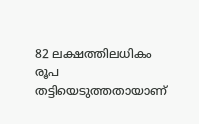82 ലക്ഷത്തിലധികം രൂപ തട്ടിയെടുത്തതായാണ്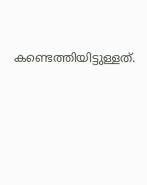കണ്ടെത്തിയിട്ടുള്ളത്.